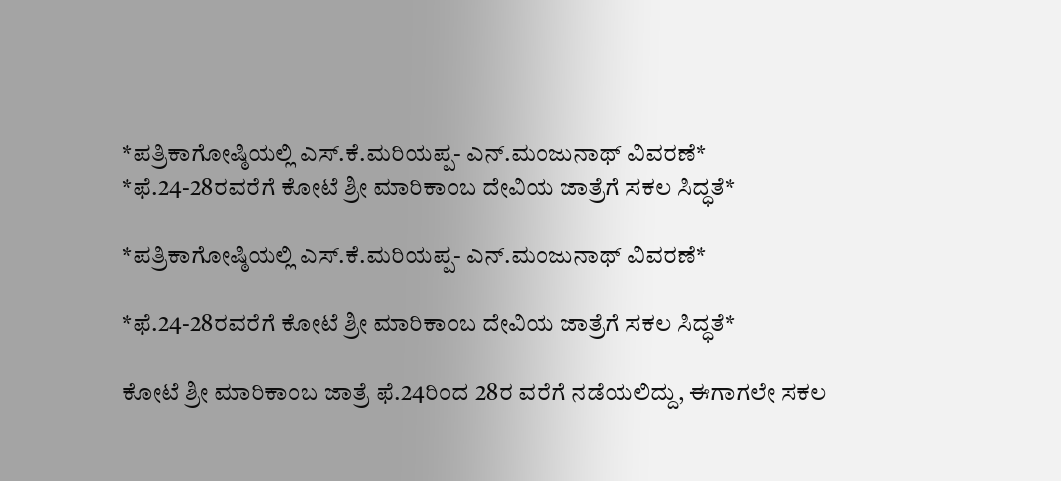*ಪತ್ರಿಕಾಗೋಷ್ಠಿಯಲ್ಲಿ ಎಸ್.ಕೆ.ಮರಿಯಪ್ಪ- ಎನ್.ಮಂಜುನಾಥ್ ವಿವರಣೆ* *ಫೆ.24-28ರವರೆಗೆ ಕೋಟೆ ಶ್ರೀ ಮಾರಿಕಾಂಬ ದೇವಿಯ ಜಾತ್ರೆಗೆ ಸಕಲ ಸಿದ್ಧತೆ*

*ಪತ್ರಿಕಾಗೋಷ್ಠಿಯಲ್ಲಿ ಎಸ್.ಕೆ.ಮರಿಯಪ್ಪ- ಎನ್.ಮಂಜುನಾಥ್ ವಿವರಣೆ*

*ಫೆ.24-28ರವರೆಗೆ ಕೋಟೆ ಶ್ರೀ ಮಾರಿಕಾಂಬ ದೇವಿಯ ಜಾತ್ರೆಗೆ ಸಕಲ ಸಿದ್ಧತೆ*

ಕೋಟೆ ಶ್ರೀ ಮಾರಿಕಾಂಬ ಜಾತ್ರೆ ಫೆ.24ರಿಂದ 28ರ ವರೆಗೆ ನಡೆಯಲಿದ್ದು, ಈಗಾಗಲೇ ಸಕಲ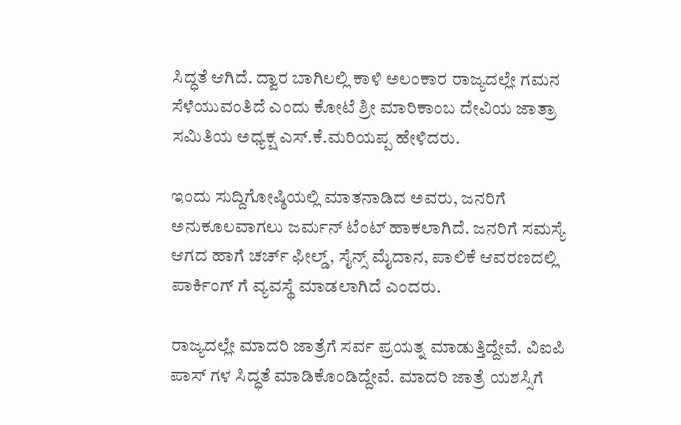ಸಿದ್ಧತೆ ಆಗಿದೆ. ದ್ವಾರ ಬಾಗಿಲಲ್ಲಿ ಕಾಳಿ ಅಲಂಕಾರ ರಾಜ್ಯದಲ್ಲೇ ಗಮನ ಸೆಳೆಯುವಂತಿದೆ ಎಂದು ಕೋಟೆ ಶ್ರೀ ಮಾರಿಕಾಂಬ ದೇವಿಯ ಜಾತ್ರಾ ಸಮಿತಿಯ ಅಧ್ಯಕ್ಷ ಎಸ್.ಕೆ.ಮರಿಯಪ್ಪ ಹೇಳಿದರು.

ಇಂದು ಸುದ್ದಿಗೋಷ್ಠಿಯಲ್ಲಿ ಮಾತನಾಡಿದ ಅವರು, ಜನರಿಗೆ ಅನುಕೂಲವಾಗಲು ಜರ್ಮನ್ ಟೆಂಟ್ ಹಾಕಲಾಗಿದೆ. ಜನರಿಗೆ ಸಮಸ್ಯೆ ಆಗದ ಹಾಗೆ ಚರ್ಚ್ ಫೀಲ್ಡ್, ಸೈನ್ಸ್ ಮೈದಾನ, ಪಾಲಿಕೆ ಆವರಣದಲ್ಲಿ ಪಾರ್ಕಿಂಗ್ ಗೆ ವ್ಯವಸ್ಥೆ ಮಾಡಲಾಗಿದೆ ಎಂದರು.

ರಾಜ್ಯದಲ್ಲೇ ಮಾದರಿ ಜಾತ್ರೆಗೆ ಸರ್ವ ಪ್ರಯತ್ನ ಮಾಡುತ್ತಿದ್ದೇವೆ. ವಿಐಪಿ ಪಾಸ್ ಗಳ ಸಿದ್ಧತೆ ಮಾಡಿಕೊಂಡಿದ್ದೇವೆ. ಮಾದರಿ ಜಾತ್ರೆ ಯಶಸ್ಸಿಗೆ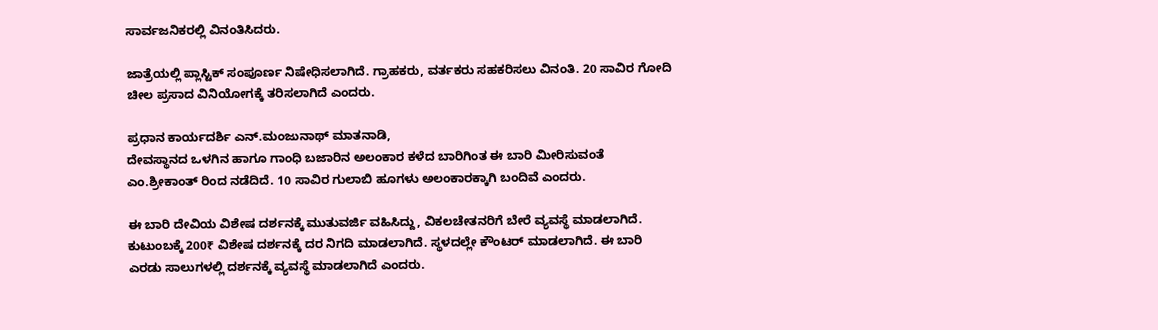ಸಾರ್ವಜನಿಕರಲ್ಲಿ ವಿನಂತಿಸಿದರು.

ಜಾತ್ರೆಯಲ್ಲಿ ಪ್ಲಾಸ್ಟಿಕ್ ಸಂಪೂರ್ಣ ನಿಷೇಧಿಸಲಾಗಿದೆ. ಗ್ರಾಹಕರು, ವರ್ತಕರು ಸಹಕರಿಸಲು ವಿನಂತಿ. 20 ಸಾವಿರ ಗೋದಿ ಚೀಲ ಪ್ರಸಾದ ವಿನಿಯೋಗಕ್ಕೆ ತರಿಸಲಾಗಿದೆ ಎಂದರು.

ಪ್ರಧಾನ ಕಾರ್ಯದರ್ಶಿ ಎನ್.ಮಂಜುನಾಥ್ ಮಾತನಾಡಿ,
ದೇವಸ್ಥಾನದ ಒಳಗಿನ ಹಾಗೂ ಗಾಂಧಿ ಬಜಾರಿನ ಅಲಂಕಾರ ಕಳೆದ ಬಾರಿಗಿಂತ ಈ ಬಾರಿ ಮೀರಿಸುವಂತೆ ಎಂ.ಶ್ರೀಕಾಂತ್ ರಿಂದ ನಡೆದಿದೆ. 10 ಸಾವಿರ ಗುಲಾಬಿ ಹೂಗಳು ಅಲಂಕಾರಕ್ಕಾಗಿ ಬಂದಿವೆ ಎಂದರು.

ಈ ಬಾರಿ ದೇವಿಯ ವಿಶೇಷ ದರ್ಶನಕ್ಕೆ ಮುತುವರ್ಜಿ ವಹಿಸಿದ್ದು, ವಿಕಲಚೇತನರಿಗೆ ಬೇರೆ ವ್ಯವಸ್ಥೆ ಮಾಡಲಾಗಿದೆ. ಕುಟುಂಬಕ್ಕೆ 200₹ ವಿಶೇಷ ದರ್ಶನಕ್ಕೆ ದರ ನಿಗದಿ ಮಾಡಲಾಗಿದೆ. ಸ್ಥಳದಲ್ಲೇ ಕೌಂಟರ್ ಮಾಡಲಾಗಿದೆ. ಈ ಬಾರಿ ಎರಡು ಸಾಲುಗಳಲ್ಲಿ ದರ್ಶನಕ್ಕೆ ವ್ಯವಸ್ಥೆ ಮಾಡಲಾಗಿದೆ ಎಂದರು.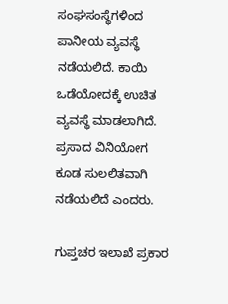ಸಂಘಸಂಸ್ಥೆಗಳಿಂದ ಪಾನೀಯ ವ್ಯವಸ್ಥೆ ನಡೆಯಲಿದೆ. ಕಾಯಿ ಒಡೆಯೋದಕ್ಕೆ ಉಚಿತ ವ್ಯವಸ್ಥೆ ಮಾಡಲಾಗಿದೆ. ಪ್ರಸಾದ ವಿನಿಯೋಗ ಕೂಡ ಸುಲಲಿತವಾಗಿ ನಡೆಯಲಿದೆ ಎಂದರು.

ಗುಪ್ತಚರ ಇಲಾಖೆ ಪ್ರಕಾರ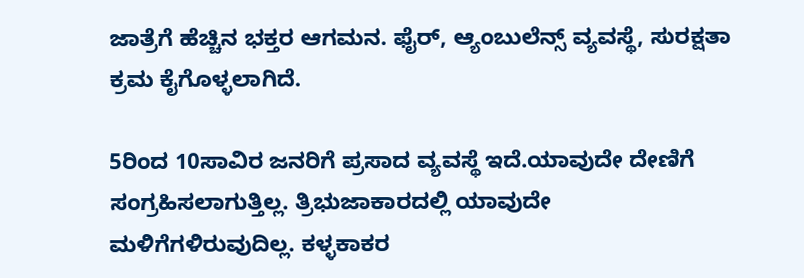ಜಾತ್ರೆಗೆ ಹೆಚ್ಚಿನ ಭಕ್ತರ ಆಗಮನ. ಫೈರ್, ಆ್ಯಂಬುಲೆನ್ಸ್ ವ್ಯವಸ್ಥೆ, ಸುರಕ್ಷತಾ ಕ್ರಮ ಕೈಗೊಳ್ಳಲಾಗಿದೆ.

5ರಿಂದ 10ಸಾವಿರ ಜನರಿಗೆ ಪ್ರಸಾದ ವ್ಯವಸ್ಥೆ ಇದೆ.ಯಾವುದೇ ದೇಣಿಗೆ ಸಂಗ್ರಹಿಸಲಾಗುತ್ತಿಲ್ಲ. ತ್ರಿಭುಜಾಕಾರದಲ್ಲಿ ಯಾವುದೇ ಮಳಿಗೆಗಳಿರುವುದಿಲ್ಲ. ಕಳ್ಳಕಾಕರ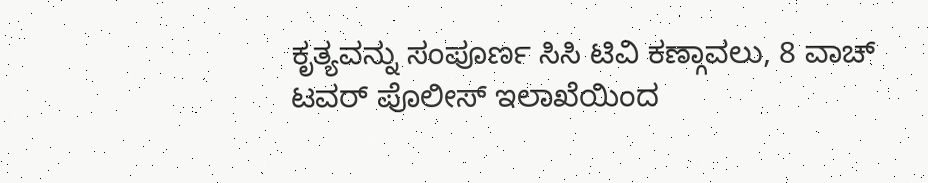ಕೃತ್ಯವನ್ನು ಸಂಪೂರ್ಣ ಸಿಸಿ ಟಿವಿ ಕಣ್ಗಾವಲು, 8 ವಾಚ್ ಟವರ್ ಪೊಲೀಸ್ ಇಲಾಖೆಯಿಂದ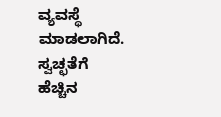ವ್ಯವಸ್ಥೆ ಮಾಡಲಾಗಿದೆ. ಸ್ವಚ್ಛತೆಗೆ ಹೆಚ್ಚಿನ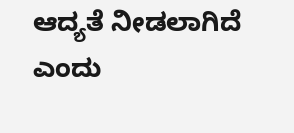ಆದ್ಯತೆ ನೀಡಲಾಗಿದೆ ಎಂದು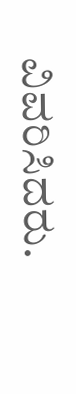ವಿವರಿಸಿದರು.